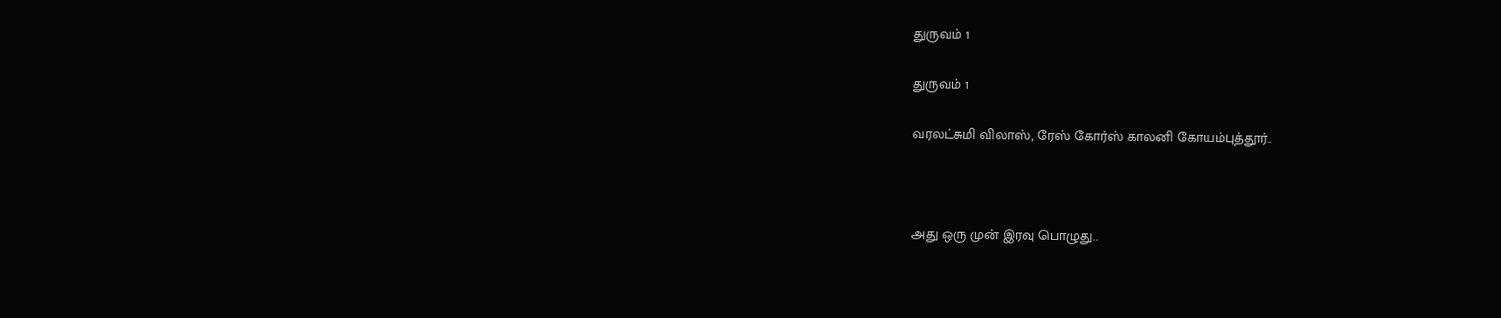துருவம் 1

துருவம் 1

வரலட்சுமி விலாஸ், ரேஸ் கோர்ஸ் காலனி கோயம்புத்தூர்..



அது ஒரு முன் இரவு பொழுது..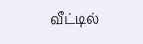வீட்டில்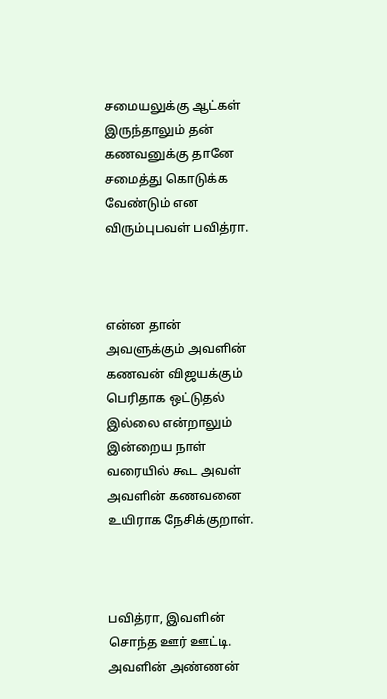சமையலுக்கு ஆட்கள் இருந்தாலும் தன் கணவனுக்கு தானே சமைத்து கொடுக்க வேண்டும் என விரும்புபவள் பவித்ரா.



என்ன தான் அவளுக்கும் அவளின் கணவன் விஜயக்கும் பெரிதாக ஒட்டுதல் இல்லை என்றாலும் இன்றைய நாள் வரையில் கூட அவள் அவளின் கணவனை உயிராக நேசிக்குறாள்.



பவித்ரா, இவளின் சொந்த ஊர் ஊட்டி. அவளின் அண்ணன்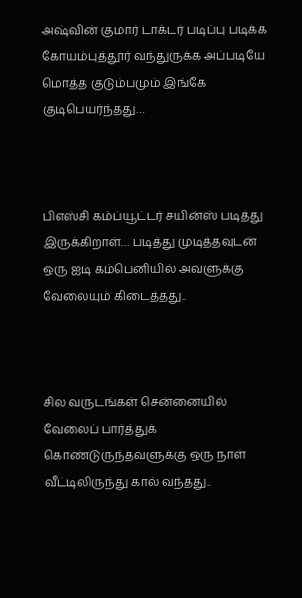அஷ்வின் குமார் டாக்டர் படிப்பு படிக்க கோயம்புத்தூர் வந்துருக்க அப்படியே மொத்த குடும்பமும் இங்கே குடிபெயர்ந்தது…



பிஎஸ்சி கம்ப்யூட்டர் சயின்ஸ் படித்து இருக்கிறாள்… படித்து முடித்தவுடன் ஒரு ஐடி கம்பெனியில் அவளுக்கு வேலையும் கிடைத்தது..



சில வருடங்கள் சென்னையில் வேலைப் பார்த்துக் கொண்டுருந்தவளுக்கு ஒரு நாள் வீட்டிலிருந்து கால் வந்தது..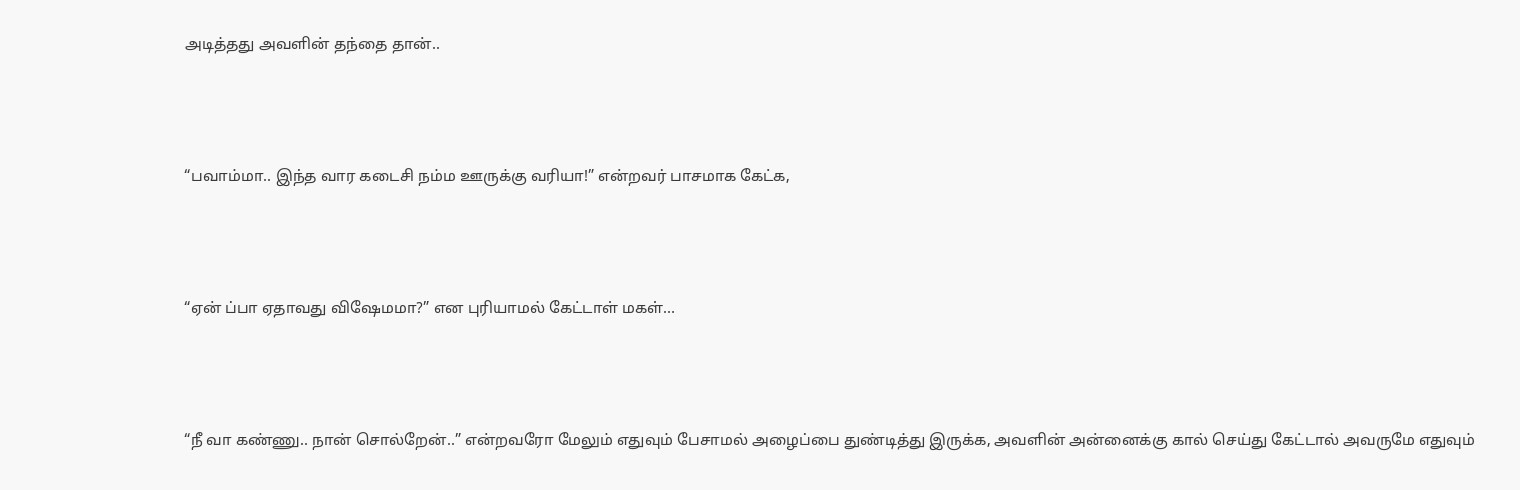அடித்தது அவளின் தந்தை தான்..



“பவாம்மா.. இந்த வார கடைசி நம்ம ஊருக்கு வரியா!” என்றவர் பாசமாக கேட்க,



“ஏன் ப்பா ஏதாவது விஷேமமா?” என புரியாமல் கேட்டாள் மகள்…



“நீ வா கண்ணு.. நான் சொல்றேன்..” என்றவரோ மேலும் எதுவும் பேசாமல் அழைப்பை துண்டித்து இருக்க, அவளின் அன்னைக்கு கால் செய்து கேட்டால் அவருமே எதுவும்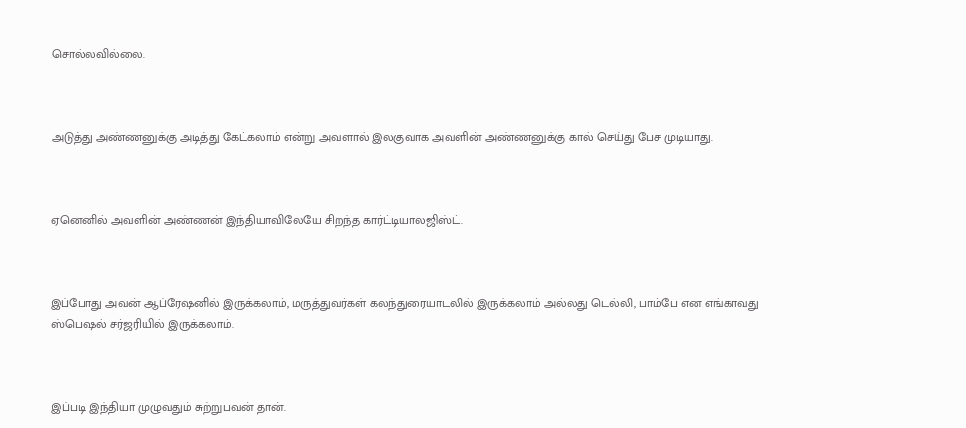சொல்லவில்லை.



அடுத்து அண்ணனுக்கு அடித்து கேட்கலாம் என்று அவளால் இலகுவாக அவளின் அண்ணனுக்கு கால் செய்து பேச முடியாது.



ஏனெனில் அவளின் அண்ணன் இந்தியாவிலேயே சிறந்த கார்ட்டியாலஜிஸ்ட்.



இப்போது அவன் ஆப்ரேஷனில் இருக்கலாம், மருத்துவர்கள் கலந்துரையாடலில் இருக்கலாம் அல்லது டெல்லி, பாம்பே என எங்காவது ஸ்பெஷல் சர்ஜரியில் இருக்கலாம்.



இப்படி இந்தியா முழுவதும் சுற்றுபவன் தான்.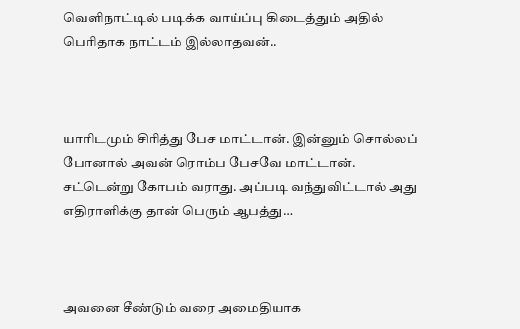வெளிநாட்டில் படிக்க வாய்ப்பு கிடைத்தும் அதில் பெரிதாக நாட்டம் இல்லாதவன்..



யாரிடமும் சிரித்து பேச மாட்டான். இன்னும் சொல்லப் போனால் அவன் ரொம்ப பேசவே மாட்டான். சட்டென்று கோபம் வராது. அப்படி வந்துவிட்டால் அது எதிராளிக்கு தான் பெரும் ஆபத்து…



அவனை சீண்டும் வரை அமைதியாக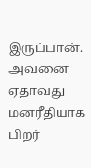இருப்பான். அவனை ஏதாவது மனரீதியாக பிறர்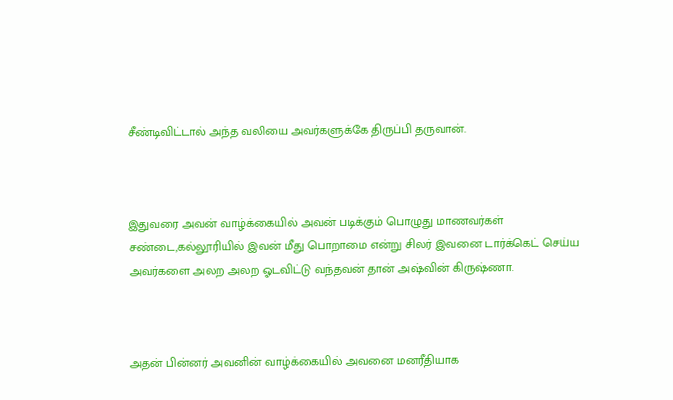சீண்டிவிட்டால் அந்த வலியை அவர்களுக்கே திருப்பி தருவான்.



இதுவரை அவன் வாழ்க்கையில் அவன் படிக்கும் பொழுது மாணவர்கள் சண்டை,கல்லூரியில் இவன் மீது பொறாமை என்று சிலர் இவனை டார்க்கெட் செய்ய அவர்களை அலற அலற ஓடவிட்டு வந்தவன் தான் அஷ்வின் கிருஷ்ணா.



அதன் பின்னர் அவனின் வாழ்க்கையில் அவனை மனரீதியாக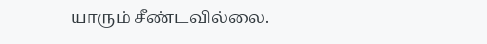யாரும் சீண்டவில்லை.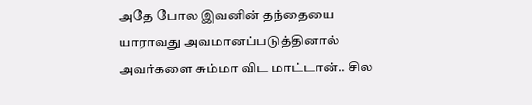அதே போல இவனின் தந்தையை யாராவது அவமானப்படுத்தினால் அவர்களை சும்மா விட மாட்டான்.. சில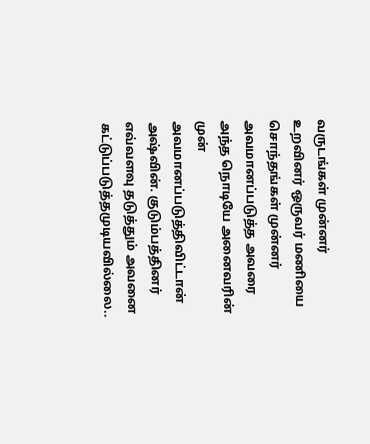வருடங்கள் முன்னர் உறவினர் ஒருவர் மணியை சொந்தங்கள் முன்னர் அவமானப்படுத்த அவரை அந்த நொடியே அனைவரின் முன் அவமானப்படுத்திவிட்டான் அஷ்வின். குடும்பத்தினர் எவ்வளவு தடுத்தும் அவனை கட்டுப்படுத்தமுடியவில்லை..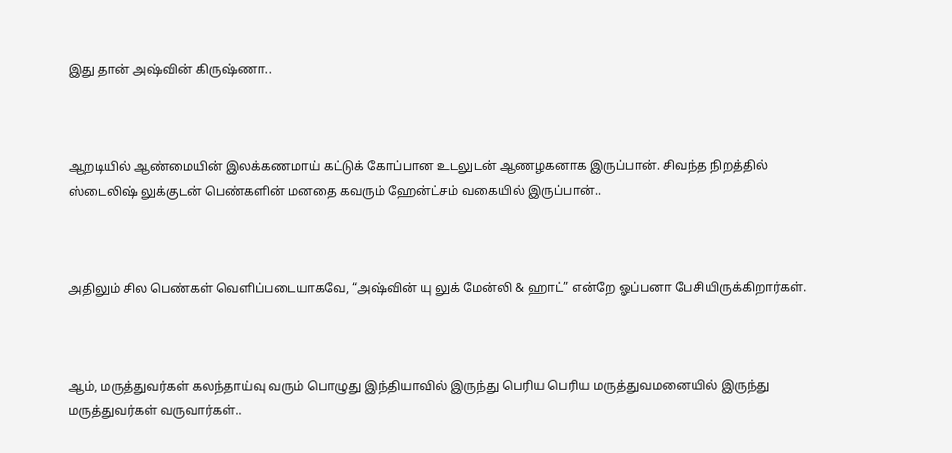இது தான் அஷ்வின் கிருஷ்ணா..



ஆறடியில் ஆண்மையின் இலக்கணமாய் கட்டுக் கோப்பான உடலுடன் ஆணழகனாக இருப்பான். சிவந்த நிறத்தில் ஸ்டைலிஷ் லுக்குடன் பெண்களின் மனதை கவரும் ஹேன்ட்சம் வகையில் இருப்பான்..



அதிலும் சில பெண்கள் வெளிப்படையாகவே, “அஷ்வின் யு லுக் மேன்லி & ஹாட்” என்றே ஓப்பனா பேசியிருக்கிறார்கள்.



ஆம், மருத்துவர்கள் கலந்தாய்வு வரும் பொழுது இந்தியாவில் இருந்து பெரிய பெரிய மருத்துவமனையில் இருந்து மருத்துவர்கள் வருவார்கள்..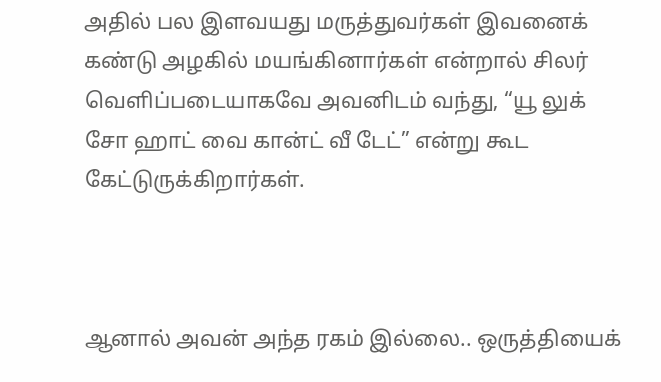அதில் பல இளவயது மருத்துவர்கள் இவனைக் கண்டு அழகில் மயங்கினார்கள் என்றால் சிலர் வெளிப்படையாகவே அவனிடம் வந்து, “யூ லுக் சோ ஹாட் வை கான்ட் வீ டேட்” என்று கூட கேட்டுருக்கிறார்கள்.



ஆனால் அவன் அந்த ரகம் இல்லை.. ஒருத்தியைக்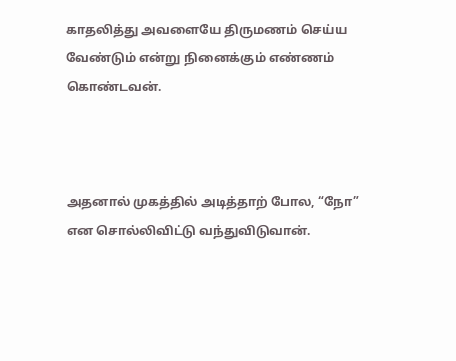காதலித்து அவளையே திருமணம் செய்ய வேண்டும் என்று நினைக்கும் எண்ணம் கொண்டவன்.



அதனால் முகத்தில் அடித்தாற் போல, “நோ” என சொல்லிவிட்டு வந்துவிடுவான்.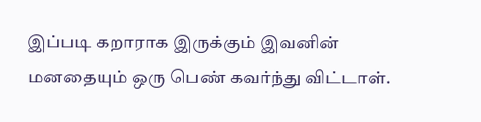இப்படி கறாராக இருக்கும் இவனின் மனதையும் ஒரு பெண் கவர்ந்து விட்டாள்.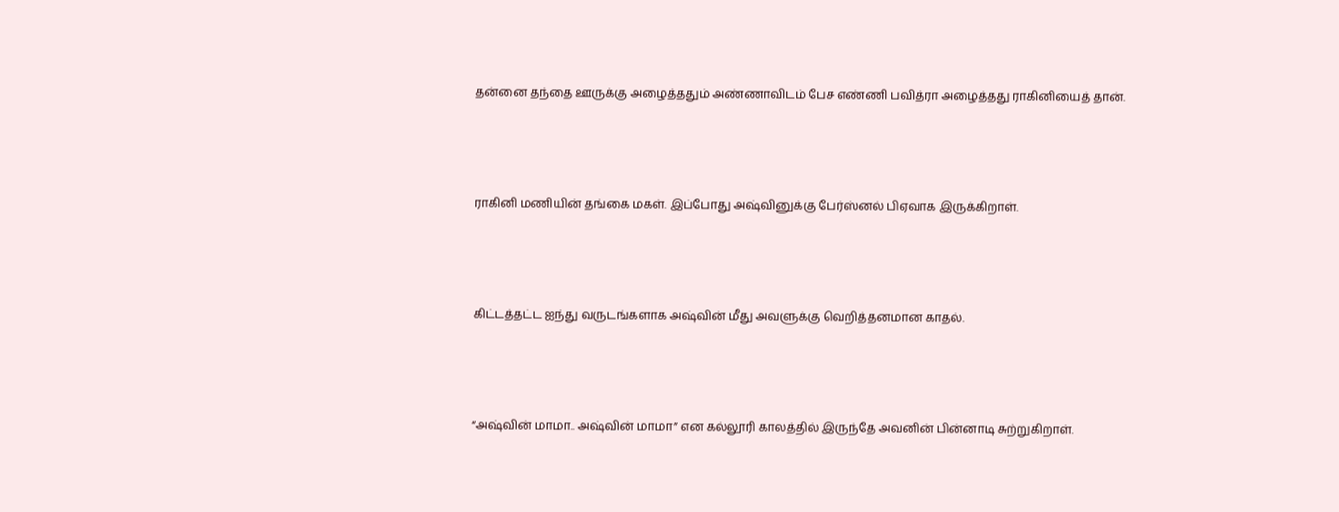தன்னை தந்தை ஊருக்கு அழைத்ததும் அண்ணாவிடம் பேச எண்ணி பவித்ரா அழைத்தது ராகினியைத் தான்.



ராகினி மணியின் தங்கை மகள். இப்போது அஷ்வினுக்கு பேர்ஸ்னல் பிஏவாக இருக்கிறாள்.



கிட்டத்தட்ட ஐந்து வருடங்களாக அஷ்வின் மீது அவளுக்கு வெறித்தனமான காதல்.



“அஷ்வின் மாமா.. அஷ்வின் மாமா” என கல்லூரி காலத்தில் இருந்தே அவனின் பின்னாடி சுற்றுகிறாள்.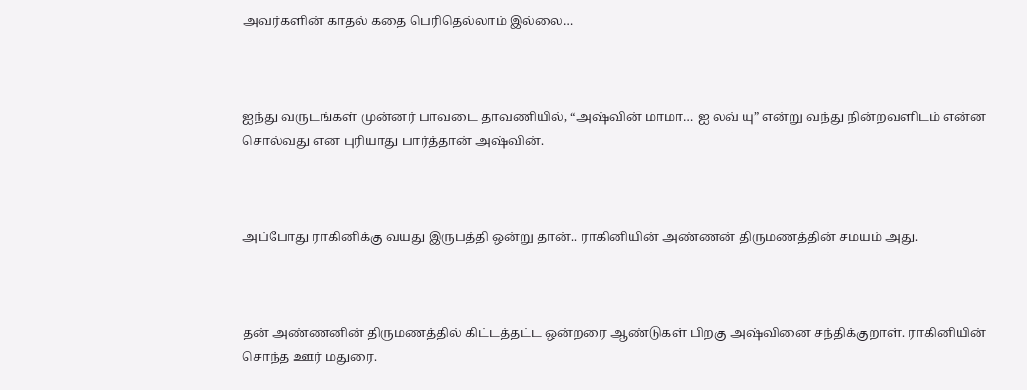அவர்களின் காதல் கதை பெரிதெல்லாம் இல்லை…



ஐந்து வருடங்கள் முன்னர் பாவடை தாவணியில், “அஷ்வின் மாமா… ஐ லவ் யு” என்று வந்து நின்றவளிடம் என்ன சொல்வது என புரியாது பார்த்தான் அஷ்வின்.



அப்போது ராகினிக்கு வயது இருபத்தி ஒன்று தான்.. ராகினியின் அண்ணன் திருமணத்தின் சமயம் அது.



தன் அண்ணனின் திருமணத்தில் கிட்டத்தட்ட ஒன்றரை ஆண்டுகள் பிறகு அஷ்வினை சந்திக்குறாள். ராகினியின் சொந்த ஊர் மதுரை.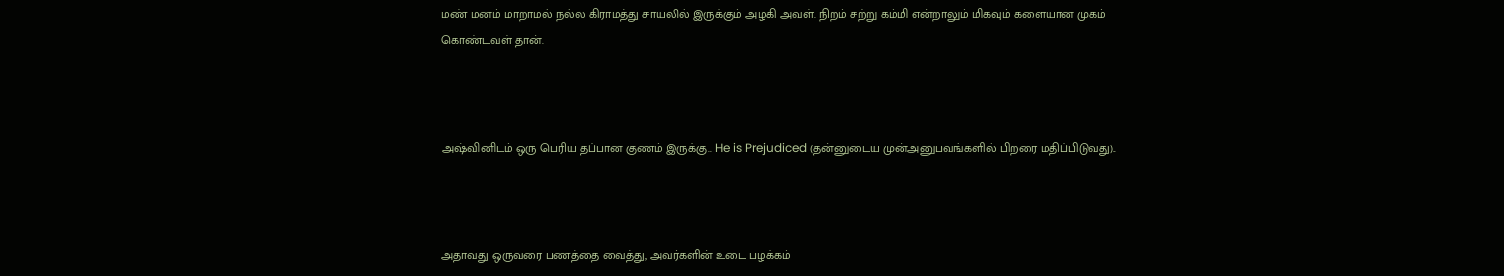மண் மனம் மாறாமல் நல்ல கிராமத்து சாயலில் இருக்கும் அழகி அவள். நிறம் சற்று கம்மி என்றாலும் மிகவும் களையான முகம் கொண்டவள் தான்.



அஷ்வினிடம் ஒரு பெரிய தப்பான குணம் இருக்கு.. He is Prejudiced (தன்னுடைய முன்அனுபவங்களில் பிறரை மதிப்பிடுவது)..



அதாவது ஒருவரை பணத்தை வைத்து, அவர்களின் உடை பழக்கம்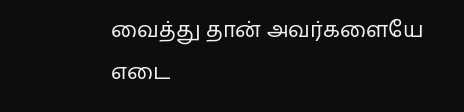வைத்து தான் அவர்களையே எடை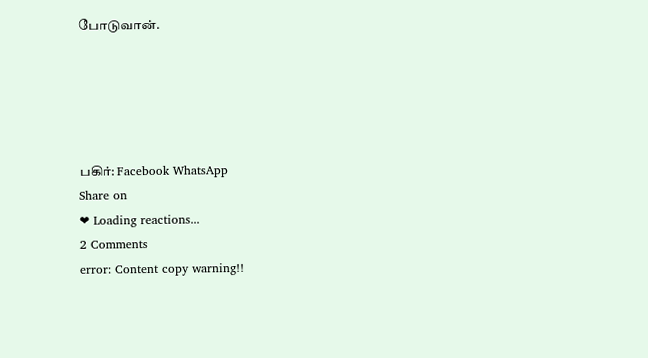போடுவான்.





பகிர்: Facebook WhatsApp
Share on
❤ Loading reactions...
2 Comments
error: Content copy warning!!